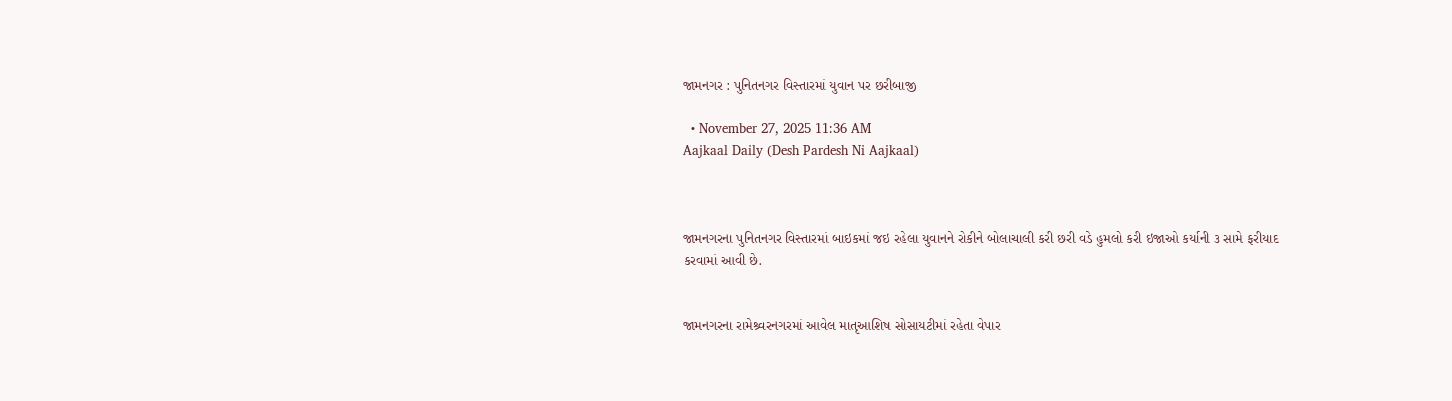જામનગર : પુનિતનગર વિસ્તારમાં યુવાન પર છરીબાજી

  • November 27, 2025 11:36 AM
Aajkaal Daily (Desh Pardesh Ni Aajkaal)



જામનગરના પુનિતનગર વિસ્તારમાં બાઇકમાં જઇ રહેલા યુવાનને રોકીને બોલાચાલી કરી છરી વડે હુમલો કરી ઇજાઓ કર્યાની ૩ સામે ફરીયાદ કરવામાં આવી છે.


જામનગરના રામેશ્ર્વરનગરમાં આવેલ માતૃઆશિષ સોસાયટીમાં રહેતા વેપાર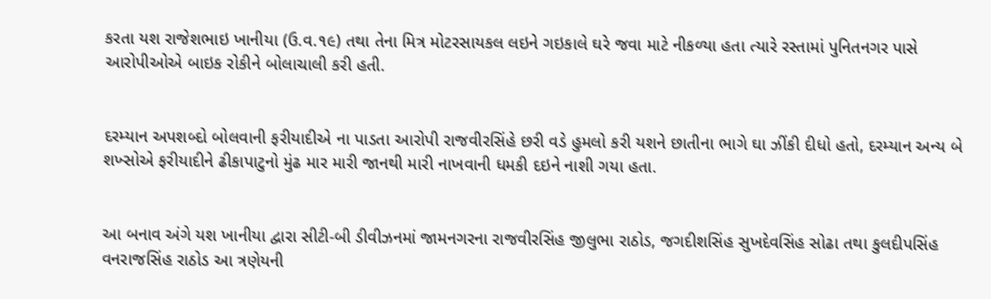કરતા યશ રાજેશભાઇ ખાનીયા (ઉ.વ.૧૯) તથા તેના મિત્ર મોટરસાયકલ લઇને ગઇકાલે ઘરે જવા માટે નીકળ્યા હતા ત્યારે રસ્તામાં પુનિતનગર પાસે આરોપીઓએ બાઇક રોકીને બોલાચાલી કરી હતી.


દરમ્યાન અપશબ્દો બોલવાની ફરીયાદીએ ના પાડતા આરોપી રાજવીરસિંહે છરી વડે હુમલો કરી યશને છાતીના ભાગે ઘા ઝીંકી દીધો હતો, દરમ્યાન અન્ય બે શખ્સોએ ફરીયાદીને ઢીકાપાટુનો મુંઢ માર મારી જાનથી મારી નાખવાની ધમકી દઇને નાશી ગયા હતા.


આ બનાવ અંગે યશ ખાનીયા દ્વારા સીટી-બી ડીવીઝનમાં જામનગરના રાજવીરસિંહ જીલુભા રાઠોડ, જગદીશસિંહ સુખદેવસિંહ સોઢા તથા કુલદીપસિંહ વનરાજસિંહ રાઠોડ આ ત્રણેયની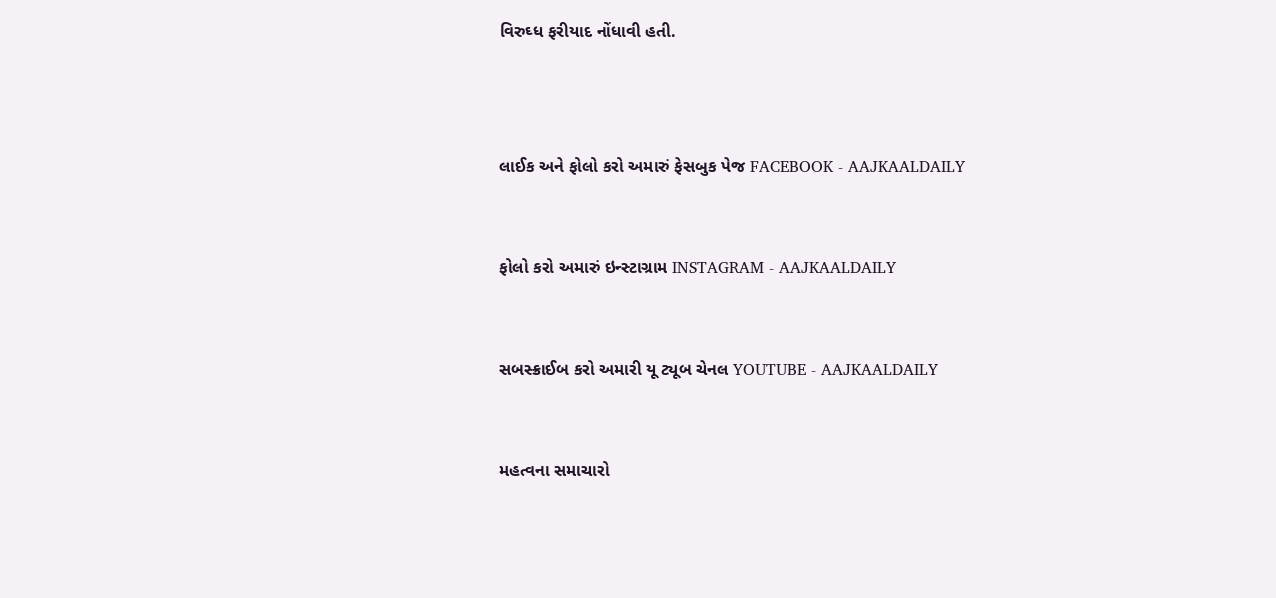વિરુઘ્ધ ફરીયાદ નોંધાવી હતી.



લાઈક અને ફોલો કરો અમારું ફેસબુક પેજ FACEBOOK - AAJKAALDAILY


ફોલો કરો અમારું ઇન્સ્ટાગ્રામ INSTAGRAM - AAJKAALDAILY


સબસ્ક્રાઈબ કરો અમારી યૂ ટ્યૂબ ચેનલ YOUTUBE - AAJKAALDAILY


મહત્વના સમાચારો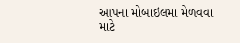આપના મોબાઇલમા મેળવવા માટે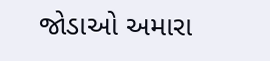જોડાઓ અમારા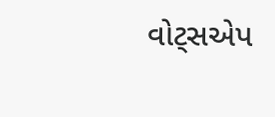વોટ્સએપ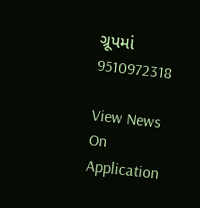ગ્રૂપમાં  9510972318

View News On Application